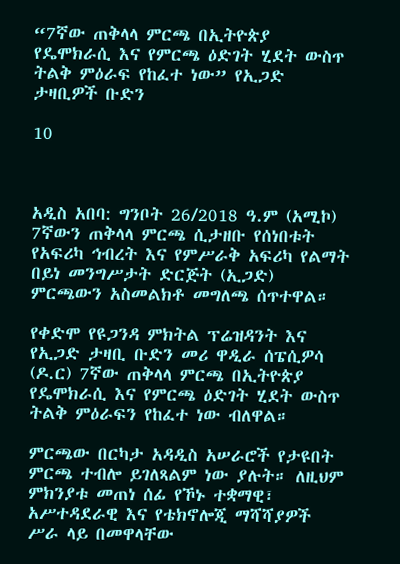“7ኛው ጠቅላላ ምርጫ በኢትዮጵያ የዴሞክራሲ እና የምርጫ ዕድገት ሂደት ውስጥ ትልቅ ምዕራፍ የከፈተ ነው” የኢጋድ ታዛቢዎች ቡድን

10



አዲስ አበባ: ግንቦት 26/2018 ዓ.ም (አሚኮ) 7ኛውን ጠቅላላ ምርጫ ሲታዘቡ የሰነበቱት የአፍሪካ ኅብረት እና የምሥራቅ አፍሪካ የልማት በይነ መንግሥታት ድርጅት (ኢጋድ) ምርጫውን አስመልክቶ መግለጫ ሰጥተዋል።

የቀድሞ የዩጋንዳ ምክትል ፕሬዝዳንት እና የኢጋድ ታዛቢ ቡድን መሪ ዋዲራ ሰፔሲዎሳ (ዶ.ር) 7ኛው ጠቅላላ ምርጫ በኢትዮጵያ የዴሞክራሲ እና የምርጫ ዕድገት ሂደት ውስጥ ትልቅ ምዕራፍን የከፈተ ነው ብለዋል።

ምርጫው በርካታ አዳዲስ አሠራሮች የታዩበት ምርጫ ተብሎ ይገለጻልም ነው ያሉት። ለዚህም ምክንያቱ መጠነ ሰፊ የኾኑ ተቋማዊ፣ አሥተዳደራዊ እና የቴክኖሎጂ ማሻሻያዎች ሥራ ላይ በመዋላቸው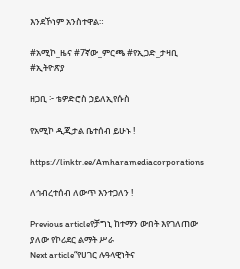እንደኾነም አንስተዋል።

#አሚኮ_ዜና #7ኛው_ምርጫ #የኢጋድ_ታዛቢ #ኢትዮጽያ

ዘጋቢ ፦ ቴዎድሮስ ኃይለኢየሱስ

የአሚኮ ዲጂታል ቤተሰብ ይሁኑ !

https://linktr.ee/Amharamediacorporations

ለኅብረተሰብ ለውጥ እንተጋለን !

Previous articleየቻግኒ ከተማን ውበት እየገለጠው ያለው የኮሪደር ልማት ሥራ
Next article“የሀገር ሉዓላዊነትና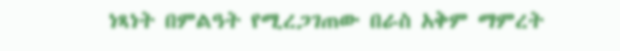ነጻነት በምልዓት የሚረጋገጠው በራስ አቅም ማምረት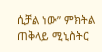ሲቻል ነው” ምክትል ጠቅላይ ሚኒስትር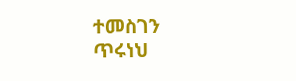ተመስገን ጥሩነህ